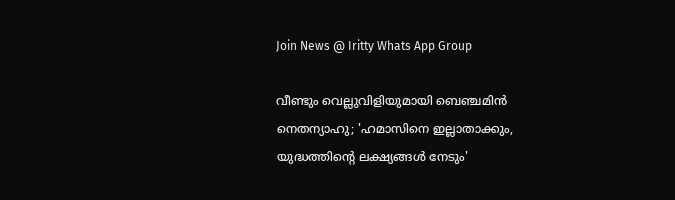Join News @ Iritty Whats App Group

വീണ്ടും വെല്ലുവിളിയുമായി ബെഞ്ചമിൻ നെതന്യാഹു; 'ഹമാസിനെ ഇല്ലാതാക്കും, യുദ്ധത്തിന്റെ ലക്ഷ്യങ്ങൾ നേടും'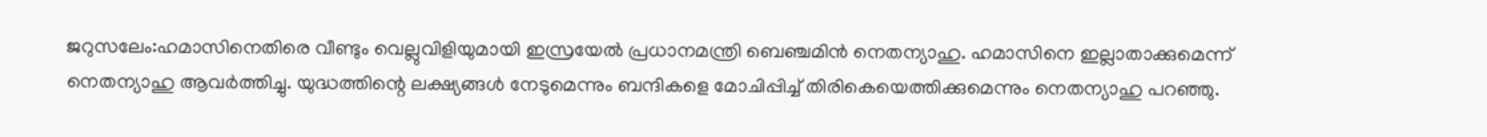ജറുസലേം:ഹമാസിനെതിരെ വീണ്ടും വെല്ലുവിളിയുമായി ഇസ്രയേൽ പ്രധാനമന്ത്രി ബെഞ്ചമിൻ നെതന്യാഹു. ഹമാസിനെ ഇല്ലാതാക്കുമെന്ന് നെതന്യാഹു ആവർത്തിച്ചു. യുദ്ധത്തിന്റെ ലക്ഷ്യങ്ങൾ നേടുമെന്നും ബന്ദികളെ മോചിപ്പിച്ച് തിരികെയെത്തിക്കുമെന്നും നെതന്യാഹു പറഞ്ഞു.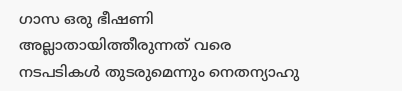ഗാസ ഒരു ഭീഷണി അല്ലാതായിത്തീരുന്നത് വരെ നടപടികൾ തുടരുമെന്നും നെതന്യാഹു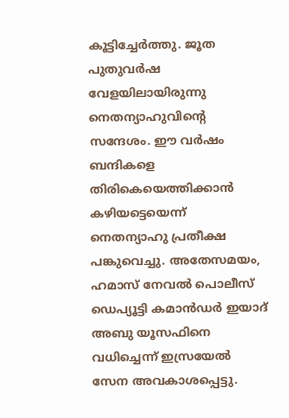കൂട്ടിച്ചേര്‍ത്തു. ജൂത പുതുവർഷ വേളയിലായിരുന്നു നെതന്യാഹുവിന്‍റെ സന്ദേശം. ഈ വർഷം ബന്ദികളെ തിരികെയെത്തിക്കാൻ കഴിയട്ടെയെന്ന് നെതന്യാഹു പ്രതീക്ഷ പങ്കുവെച്ചു. അതേസമയം, ഹമാസ് നേവൽ പൊലീസ് ഡെപ്യൂട്ടി കമാൻഡർ ഇയാദ് അബു യൂസഫിനെ വധിച്ചെന്ന് ഇസ്രയേൽ സേന അവകാശപ്പെട്ടു.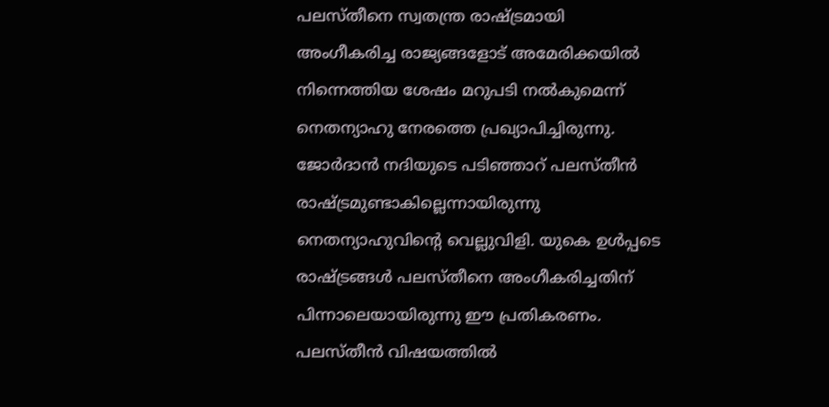പലസ്തീനെ സ്വതന്ത്ര രാഷ്ട്രമായി അംഗീകരിച്ച രാജ്യങ്ങളോട് അമേരിക്കയിൽ നിന്നെത്തിയ ശേഷം മറുപടി നല്‍കുമെന്ന് നെതന്യാഹു നേരത്തെ പ്രഖ്യാപിച്ചിരുന്നു. ജോർദാൻ നദിയുടെ പടിഞ്ഞാറ് പലസ്തീൻ രാഷ്ട്രമുണ്ടാകില്ലെന്നായിരുന്നു നെതന്യാഹുവിന്‍റെ വെല്ലുവിളി. യുകെ ഉൾപ്പടെ രാഷ്ട്രങ്ങൾ പലസ്തീനെ അംഗീകരിച്ചതിന് പിന്നാലെയായിരുന്നു ഈ പ്രതികരണം. പലസ്തീൻ വിഷയത്തിൽ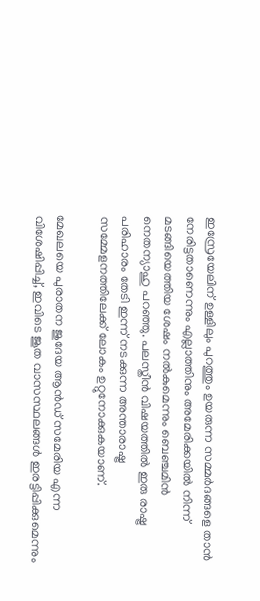ഇസ്രേയേലിന് ഉള്ളിലും പുറത്തും ഉയരുന്ന സമ്മർദങ്ങളെ താൻ നേരിട്ടതാണെന്നും എല്ലാത്തിനും അമേരിക്കയിൽ നിന്ന് മടങ്ങിയെത്തിയ ശേഷം നൽകുമെന്നും ബെഞ്ചമിൻ നെതന്യാഹു പറഞ്ഞു. പലസ്തീൻ വിഷയത്തിൽ ഇരു രാഷ്ട്ര പരിഹാരം തേടി ഇന്ന് നടക്കുന്ന അന്താരാഷ്ട്ര സമ്മേളനത്തിലേക്ക് ലോകം ഉറ്റുനോക്കുകയാണ്.

മേഖലയെ പുരാതന ജുദേയ ആൻഡ് സമേരിയ എന്ന വിശേഷിപ്പിച്ച്, ഇവിടെ ജൂത വാസസ്ഥലങ്ങൾ ഇരട്ടിപ്പിക്കുമെന്നും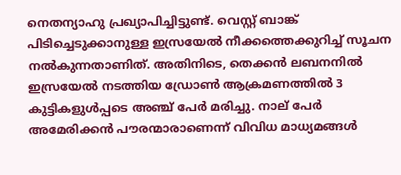നെതന്യാഹു പ്രഖ്യാപിച്ചിട്ടുണ്ട്. വെസ്റ്റ് ബാങ്ക് പിടിച്ചെടുക്കാനുള്ള ഇസ്രയേൽ നീക്കത്തെക്കുറിച്ച് സൂചന നൽകുന്നതാണിത്. അതിനിടെ, തെക്കൻ ലബനനിൽ ഇസ്രയേൽ നടത്തിയ ഡ്രോൺ ആക്രമണത്തിൽ 3 കുട്ടികളുൾപ്പടെ അഞ്ച് പേർ മരിച്ചു. നാല് പേർ അമേരിക്കൻ പൗരന്മാരാണെന്ന് വിവിധ മാധ്യമങ്ങൾ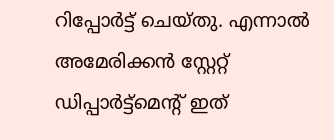റിപ്പോർട്ട് ചെയ്തു. എന്നാൽ അമേരിക്കൻ സ്റ്റേറ്റ് ഡിപ്പാർട്ട്മെന്റ് ഇത്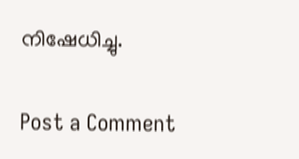നിഷേധിച്ചു.

Post a Comment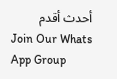أحدث أقدم
Join Our Whats App Group